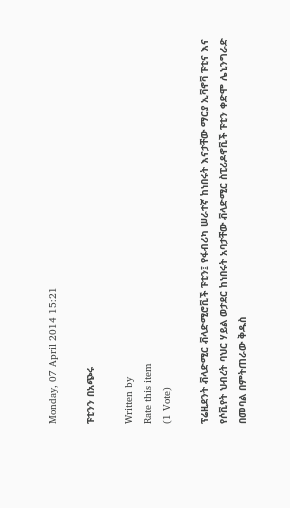Monday, 07 April 2014 15:21

ፑቲንን በአጭሩ

Written by
Rate this item
(1 Vote)

ፕሬዚደንት ቭላድሚር ቭላድሚሮቪች ፑቲን፤ የፋብሪካ ሠራተኛ ከነበሩት እናታቸው ማርያ ኢቫኖቫ ፑቲና እና የሶቪየት ህብረት ባህር ሃይል ወታደር ከነበሩት አባታቸው ቭላድሚር ስፒሪዶኖቪች ፑቲን ቀድሞ ሌኒንግራድ በመባል በምትጠራው ቅዱስ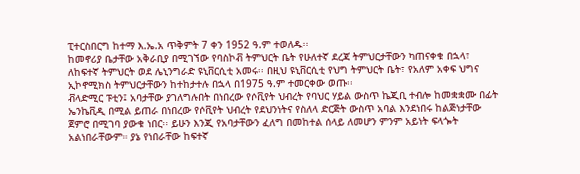ፒተርስበርግ ከተማ እ.ኤ.አ ጥቅምት 7 ቀን 1952 ዓ.ም ተወለዱ፡፡
ከመኖሪያ ቤታቸው አቅራቢያ በሚገኘው የባስኮቭ ትምህርት ቤት የሁለተኛ ደረጃ ትምህርታቸውን ካጠናቀቁ በኋላ፣ ለከፍተኛ ትምህርት ወደ ሌኒንግራድ ዩኒቨርሲቲ አመሩ፡፡ በዚህ ዩኒቨርሲቲ የህግ ትምህርት ቤት፣ የአለም አቀፍ ህግና ኢኮኖሚክስ ትምህርታቸውን ከተከታተሉ በኋላ በ1975 ዓ.ም ተመርቀው ወጡ፡፡
ቭላድሚር ፑቲን፤ አባታቸው ያገለግሉበት በነበረው የሶቪየት ህብረት የባህር ሃይል ውስጥ ኬጂቢ ተብሎ ከመቋቋሙ በፊት ኤንኬቪዲ በሚል ይጠራ በነበረው የሶቪየት ህብረት የደህንነትና የስለላ ድርጅት ውስጥ አባል እንደነበሩ ከልጅነታቸው ጀምሮ በሚገባ ያውቁ ነበር፡፡ ይሁን እንጂ የአባታቸውን ፈለግ በመከተል ሰላይ ለመሆን ምንም አይነት ፍላጐት አልነበራቸውም። ያኔ የነበራቸው ከፍተኛ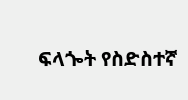ፍላጐት የስድስተኛ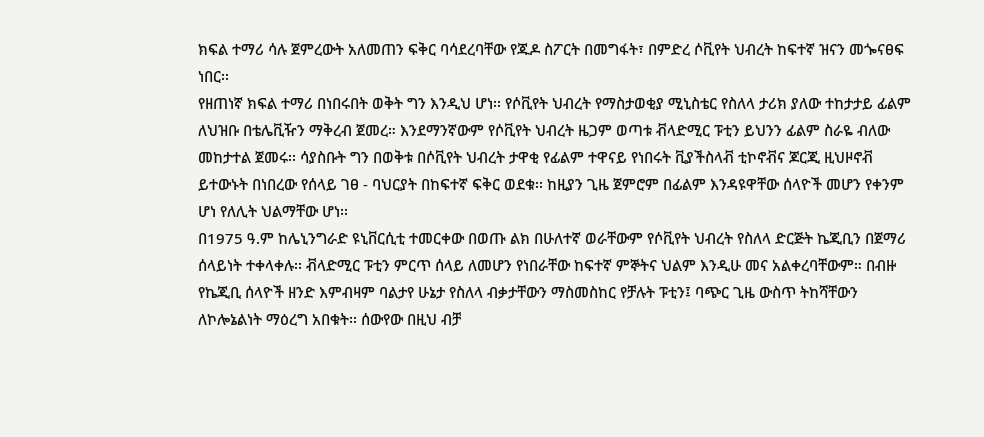ክፍል ተማሪ ሳሉ ጀምረውት አለመጠን ፍቅር ባሳደረባቸው የጁዶ ስፖርት በመግፋት፣ በምድረ ሶቪየት ህብረት ከፍተኛ ዝናን መጐናፀፍ ነበር፡፡
የዘጠነኛ ክፍል ተማሪ በነበሩበት ወቅት ግን እንዲህ ሆነ፡፡ የሶቪየት ህብረት የማስታወቂያ ሚኒስቴር የስለላ ታሪክ ያለው ተከታታይ ፊልም ለህዝቡ በቴሌቪዥን ማቅረብ ጀመረ። እንደማንኛውም የሶቪየት ህብረት ዜጋም ወጣቱ ቭላድሚር ፑቲን ይህንን ፊልም ስራዬ ብለው መከታተል ጀመሩ፡፡ ሳያስቡት ግን በወቅቱ በሶቪየት ህብረት ታዋቂ የፊልም ተዋናይ የነበሩት ቪያችስላቭ ቲኮኖቭና ጆርጂ ዚህዞኖቭ ይተውኑት በነበረው የሰላይ ገፀ - ባህርያት በከፍተኛ ፍቅር ወደቁ፡፡ ከዚያን ጊዜ ጀምሮም በፊልም እንዳዩዋቸው ሰላዮች መሆን የቀንም ሆነ የለሊት ህልማቸው ሆነ፡፡
በ1975 ዓ.ም ከሌኒንግራድ ዩኒቨርሲቲ ተመርቀው በወጡ ልክ በሁለተኛ ወራቸውም የሶቪየት ህብረት የስለላ ድርጅት ኬጂቢን በጀማሪ ሰላይነት ተቀላቀሉ፡፡ ቭላድሚር ፑቲን ምርጥ ሰላይ ለመሆን የነበራቸው ከፍተኛ ምኞትና ህልም እንዲሁ መና አልቀረባቸውም። በብዙ የኬጂቢ ሰላዮች ዘንድ እምብዛም ባልታየ ሁኔታ የስለላ ብቃታቸውን ማስመስከር የቻሉት ፑቲን፤ ባጭር ጊዜ ውስጥ ትከሻቸውን ለኮሎኔልነት ማዕረግ አበቁት፡፡ ሰውየው በዚህ ብቻ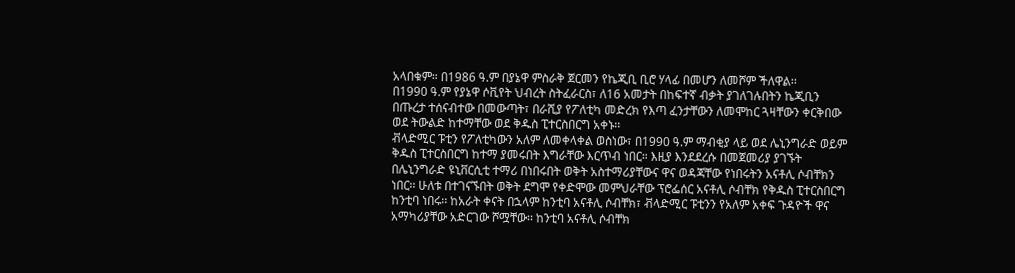አላበቁም። በ1986 ዓ.ም በያኔዋ ምስራቅ ጀርመን የኬጂቢ ቢሮ ሃላፊ በመሆን ለመሾም ችለዋል፡፡
በ1990 ዓ.ም የያኔዋ ሶቪየት ህብረት ስትፈራርስ፣ ለ16 አመታት በከፍተኛ ብቃት ያገለገሉበትን ኬጂቢን በጡረታ ተሰናብተው በመውጣት፣ በራሺያ የፖለቲካ መድረክ የእጣ ፈንታቸውን ለመሞከር ጓዛቸውን ቀርቅበው ወደ ትውልድ ከተማቸው ወደ ቅዱስ ፒተርስበርግ አቀኑ፡፡
ቭላድሚር ፑቲን የፖለቲካውን አለም ለመቀላቀል ወስነው፣ በ1990 ዓ.ም ማብቂያ ላይ ወደ ሌኒንግራድ ወይም ቅዱስ ፒተርስበርግ ከተማ ያመሩበት እግራቸው እርጥብ ነበር። እዚያ እንደደረሱ በመጀመሪያ ያገኙት በሌኒንግራድ ዩኒቨርሲቲ ተማሪ በነበሩበት ወቅት አስተማሪያቸውና ዋና ወዳጃቸው የነበሩትን አናቶሊ ሶብቸክን ነበር፡፡ ሁለቱ በተገናኙበት ወቅት ደግሞ የቀድሞው መምህራቸው ፕሮፌሰር አናቶሊ ሶብቸክ የቅዱስ ፒተርስበርግ ከንቲባ ነበሩ፡፡ ከአራት ቀናት በኋላም ከንቲባ አናቶሊ ሶብቸክ፣ ቭላድሚር ፑቲንን የአለም አቀፍ ጉዳዮች ዋና አማካሪያቸው አድርገው ሾሟቸው፡፡ ከንቲባ አናቶሊ ሶብቸክ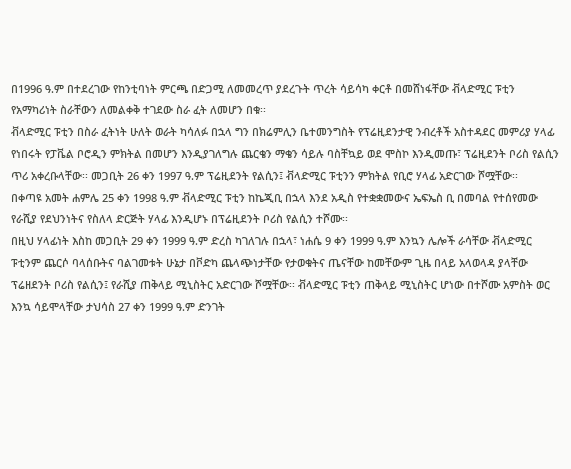በ1996 ዓ.ም በተደረገው የከንቲባነት ምርጫ በድጋሚ ለመመረጥ ያደረጉት ጥረት ሳይሳካ ቀርቶ በመሸነፋቸው ቭላድሚር ፑቲን የአማካሪነት ስራቸውን ለመልቀቅ ተገደው ስራ ፈት ለመሆን በቁ፡፡
ቭላድሚር ፑቲን በስራ ፈትነት ሁለት ወራት ካሳለፉ በኋላ ግን በክሬምሊን ቤተመንግስት የፕሬዚደንታዊ ንብረቶች አስተዳደር መምሪያ ሃላፊ የነበሩት የፓቬል ቦሮዲን ምክትል በመሆን እንዲያገለግሉ ጨርቄን ማቄን ሳይሉ ባስቸኳይ ወደ ሞስኮ እንዲመጡ፣ ፕሬዚደንት ቦሪስ የልሲን ጥሪ አቀረቡላቸው፡፡ መጋቢት 26 ቀን 1997 ዓ.ም ፕሬዚደንት የልሲን፤ ቭላድሚር ፑቲንን ምክትል የቢሮ ሃላፊ አድርገው ሾሟቸው፡፡
በቀጣዩ አመት ሐምሌ 25 ቀን 1998 ዓ.ም ቭላድሚር ፑቲን ከኬጂቢ በኋላ እንደ አዲስ የተቋቋመውና ኤፍኤስ ቢ በመባል የተሰየመው የራሺያ የደህንነትና የስለላ ድርጅት ሃላፊ እንዲሆኑ በፕሬዚደንት ቦሪስ የልሲን ተሾሙ፡፡
በዚህ ሃላፊነት እስከ መጋቢት 29 ቀን 1999 ዓ.ም ድረስ ካገለገሉ በኋላ፣ ነሐሴ 9 ቀን 1999 ዓ.ም እንኳን ሌሎች ራሳቸው ቭላድሚር ፑቲንም ጨርሶ ባላሰቡትና ባልገመቱት ሁኔታ በቮድካ ጨላጭነታቸው የታወቁትና ጤናቸው ከመቸውም ጊዜ በላይ አላወላዳ ያላቸው ፕሬዘደንት ቦሪስ የልሲን፤ የራሺያ ጠቅላይ ሚኒስትር አድርገው ሾሟቸው፡፡ ቭላድሚር ፑቲን ጠቅላይ ሚኒስትር ሆነው በተሾሙ አምስት ወር እንኳ ሳይሞላቸው ታህሳስ 27 ቀን 1999 ዓ.ም ድንገት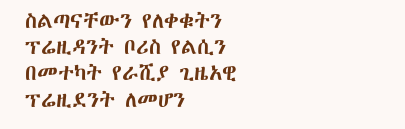ስልጣናቸውን የለቀቁትን ፕሬዚዳንት ቦሪስ የልሲን በመተካት የራሺያ ጊዜአዊ ፕሬዚደንት ለመሆን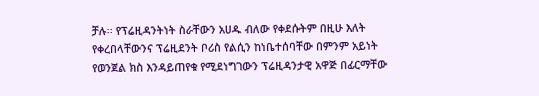ቻሉ፡፡ የፕሬዚዳንትነት ስራቸውን አሀዱ ብለው የቀደሱትም በዚሁ እለት የቀረበላቸውንና ፕሬዚደንት ቦሪስ የልሲን ከነቤተሰባቸው በምንም አይነት የወንጀል ክስ እንዳይጠየቁ የሚደነግገውን ፕሬዚዳንታዊ አዋጅ በፊርማቸው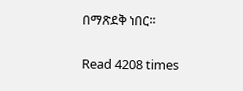በማጽደቅ ነበር፡፡

Read 4208 times